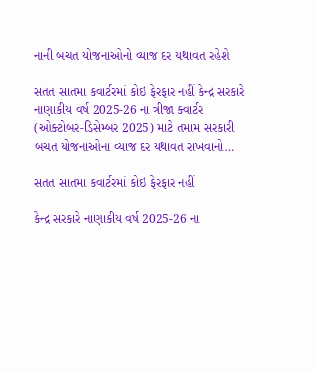નાની બચત યોજનાઓનો વ્યાજ દર યથાવત રહેશે

સતત સાતમા કવાર્ટરમાં કોઇ ફેરફાર નહીં કેન્દ્ર સરકારે નાણાકીય વર્ષ 2025-26 ના ત્રીજા ક્વાર્ટર (ઓક્ટોબર-ડિસેમ્બર 2025) માટે તમામ સરકારી બચત યોજનાઓના વ્યાજ દર યથાવત રાખવાનો…

સતત સાતમા કવાર્ટરમાં કોઇ ફેરફાર નહીં

કેન્દ્ર સરકારે નાણાકીય વર્ષ 2025-26 ના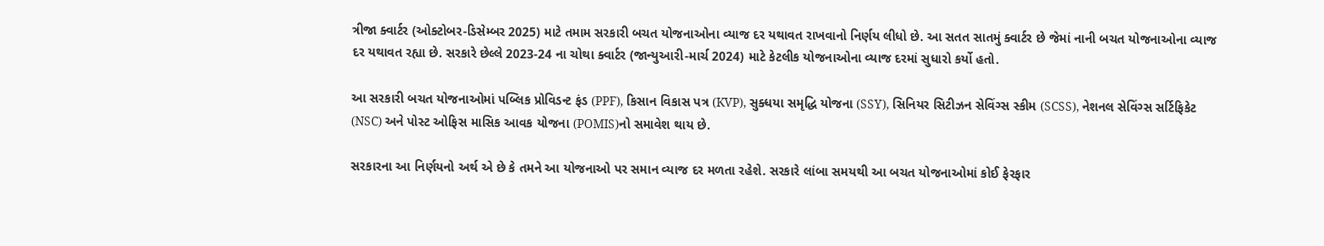ત્રીજા ક્વાર્ટર (ઓક્ટોબર-ડિસેમ્બર 2025) માટે તમામ સરકારી બચત યોજનાઓના વ્યાજ દર યથાવત રાખવાનો નિર્ણય લીધો છે. આ સતત સાતમું ક્વાર્ટર છે જેમાં નાની બચત યોજનાઓના વ્યાજ દર યથાવત રહ્યા છે. સરકારે છેલ્લે 2023-24 ના ચોથા ક્વાર્ટર (જાન્યુઆરી-માર્ચ 2024) માટે કેટલીક યોજનાઓના વ્યાજ દરમાં સુધારો કર્યો હતો.

આ સરકારી બચત યોજનાઓમાં પબ્લિક પ્રોવિડન્ટ ફંડ (PPF), કિસાન વિકાસ પત્ર (KVP), સુક્ધયા સમૃદ્ધિ યોજના (SSY), સિનિયર સિટીઝન સેવિંગ્સ સ્કીમ (SCSS), નેશનલ સેવિંગ્સ સર્ટિફિકેટ (NSC) અને પોસ્ટ ઓફિસ માસિક આવક યોજના (POMIS)નો સમાવેશ થાય છે.

સરકારના આ નિર્ણયનો અર્થ એ છે કે તમને આ યોજનાઓ પર સમાન વ્યાજ દર મળતા રહેશે. સરકારે લાંબા સમયથી આ બચત યોજનાઓમાં કોઈ ફેરફાર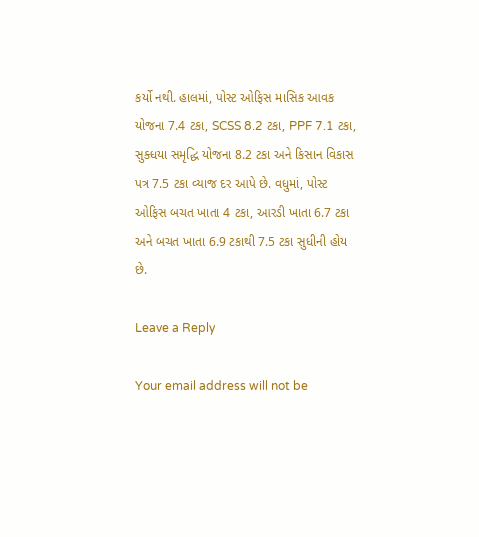કર્યો નથી. હાલમાં, પોસ્ટ ઓફિસ માસિક આવક યોજના 7.4 ટકા, SCSS 8.2 ટકા, PPF 7.1 ટકા, સુક્ધયા સમૃદ્ધિ યોજના 8.2 ટકા અને કિસાન વિકાસ પત્ર 7.5 ટકા વ્યાજ દર આપે છે. વધુમાં, પોસ્ટ ઓફિસ બચત ખાતા 4 ટકા, આરડી ખાતા 6.7 ટકા અને બચત ખાતા 6.9 ટકાથી 7.5 ટકા સુધીની હોય છે.

Leave a Reply

Your email address will not be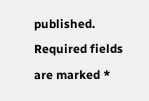published. Required fields are marked *